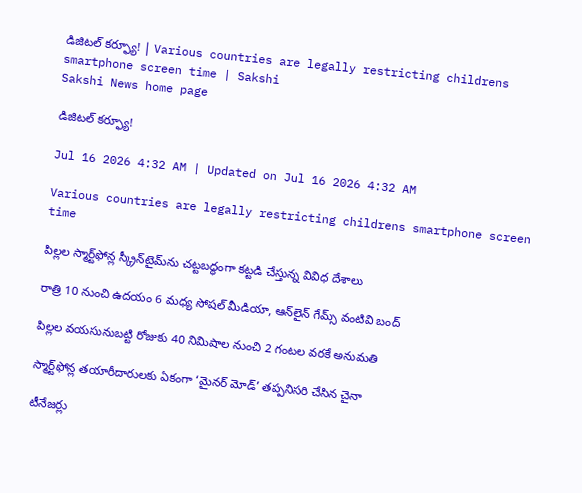డిజిటల్‌ కర్ఫ్యూ! | Various countries are legally restricting childrens smartphone screen time | Sakshi
Sakshi News home page

డిజిటల్‌ కర్ఫ్యూ!

Jul 16 2026 4:32 AM | Updated on Jul 16 2026 4:32 AM

Various countries are legally restricting childrens smartphone screen time

పిల్లల స్మార్ట్‌ఫోన్ల స్క్రీన్‌టైమ్‌ను చట్టబద్ధంగా కట్టడి చేస్తున్న వివిధ దేశాలు

రాత్రి 10 నుంచి ఉదయం 6 మధ్య సోషల్‌ మీడియా, ఆన్‌లైన్‌ గేమ్స్‌ వంటివి బంద్‌

పిల్లల వయసునుబట్టి రోజుకు 40 నిమిషాల నుంచి 2 గంటల వరకే అనుమతి

స్మార్ట్‌ఫోన్ల తయారీదారులకు ఏకంగా ‘మైనర్‌ మోడ్‌’ తప్పనిసరి చేసిన చైనా

టీనేజర్లు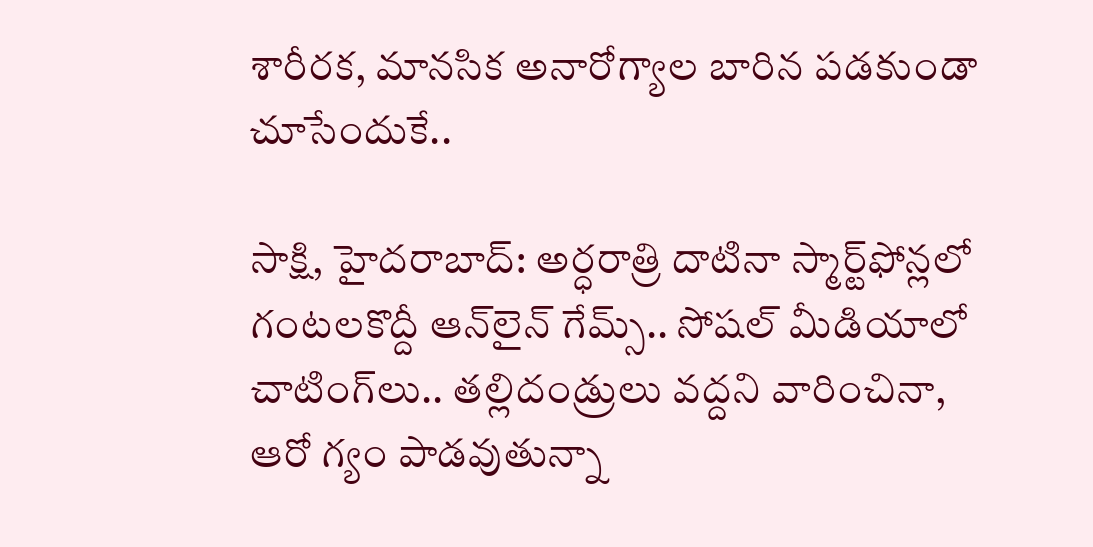శారీరక, మానసిక అనారోగ్యాల బారిన పడకుండా చూసేందుకే..

సాక్షి, హైదరాబాద్‌: అర్ధరాత్రి దాటినా స్మార్ట్‌ఫోన్లలో గంటలకొద్దీ ఆన్‌లైన్‌ గేమ్స్‌.. సోషల్‌ మీడియాలో చాటింగ్‌లు.. తల్లిదండ్రులు వద్దని వారించినా, ఆరో గ్యం పాడవుతున్నా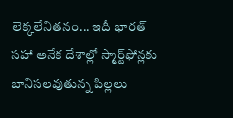లెక్కలేనితనం... ఇదీ భారత్‌ సహా అనేక దేశాల్లో స్మార్ట్‌ఫోన్లకు బానిసలవుతున్న పిల్లలు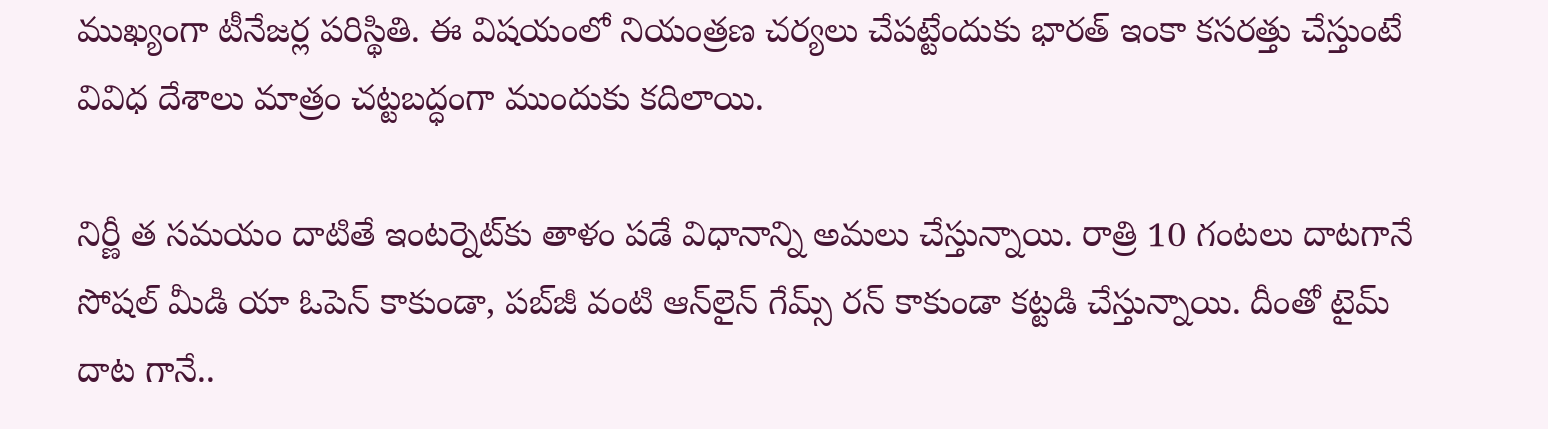ముఖ్యంగా టీనేజర్ల పరిస్థితి. ఈ విషయంలో నియంత్రణ చర్యలు చేపట్టేందుకు భారత్‌ ఇంకా కసరత్తు చేస్తుంటే వివిధ దేశాలు మాత్రం చట్టబద్ధంగా ముందుకు కదిలాయి.

నిర్ణీ త సమయం దాటితే ఇంటర్నెట్‌కు తాళం పడే విధానాన్ని అమలు చేస్తున్నాయి. రాత్రి 10 గంటలు దాటగానే సోషల్‌ మీడి యా ఓపెన్‌ కాకుండా, పబ్‌జీ వంటి ఆన్‌లైన్‌ గేమ్స్‌ రన్‌ కాకుండా కట్టడి చేస్తున్నాయి. దీంతో టైమ్‌ దాట గానే..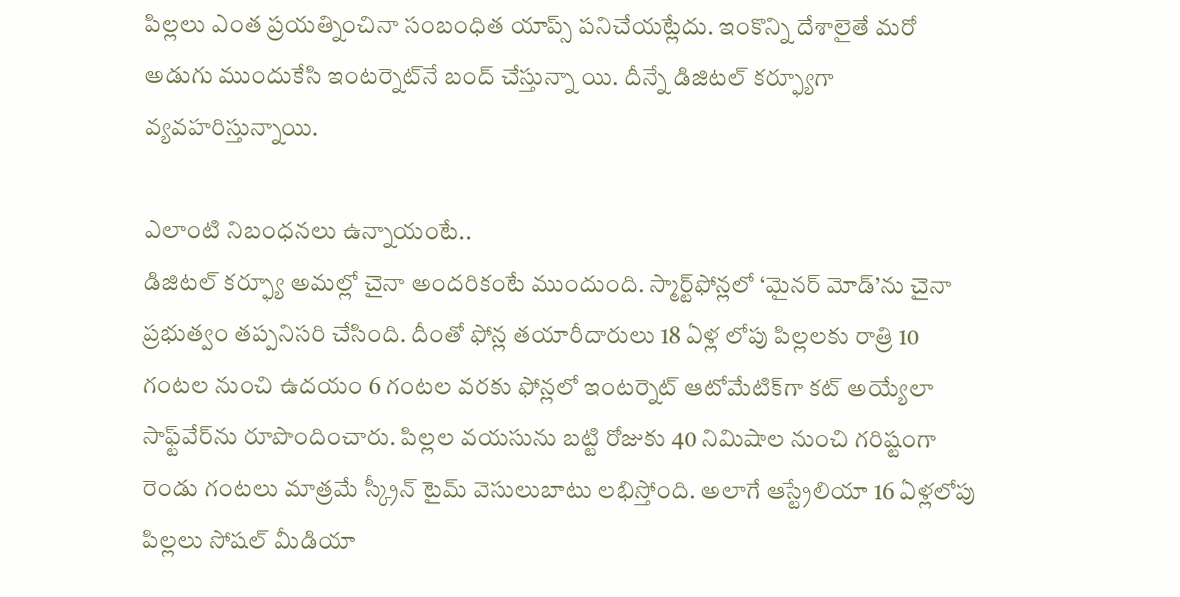పిల్లలు ఎంత ప్రయత్నించినా సంబంధిత యాప్స్‌ పనిచేయట్లేదు. ఇంకొన్ని దేశాలైతే మరో అడుగు ముందుకేసి ఇంటర్నెట్‌నే బంద్‌ చేస్తున్నా యి. దీన్నే డిజిటల్‌ కర్ఫ్యూగా వ్యవహరిస్తున్నాయి.

ఎలాంటి నిబంధనలు ఉన్నాయంటే..
డిజిటల్‌ కర్ఫ్యూ అమల్లో చైనా అందరికంటే ముందుంది. స్మార్ట్‌ఫోన్లలో ‘మైనర్‌ మోడ్‌’ను చైనా ప్రభుత్వం తప్పనిసరి చేసింది. దీంతో ఫోన్ల తయారీదారులు 18 ఏళ్ల లోపు పిల్లలకు రాత్రి 10 గంటల నుంచి ఉదయం 6 గంటల వరకు ఫోన్లలో ఇంటర్నెట్‌ ఆటోమేటిక్‌గా కట్‌ అయ్యేలా సాఫ్ట్‌వేర్‌ను రూపొందించారు. పిల్లల వయసును బట్టి రోజుకు 40 నిమిషాల నుంచి గరిష్టంగా రెండు గంటలు మాత్రమే స్క్రీన్‌ టైమ్‌ వెసులుబాటు లభిస్తోంది. అలాగే ఆస్ట్రేలియా 16 ఏళ్లలోపు పిల్లలు సోషల్‌ మీడియా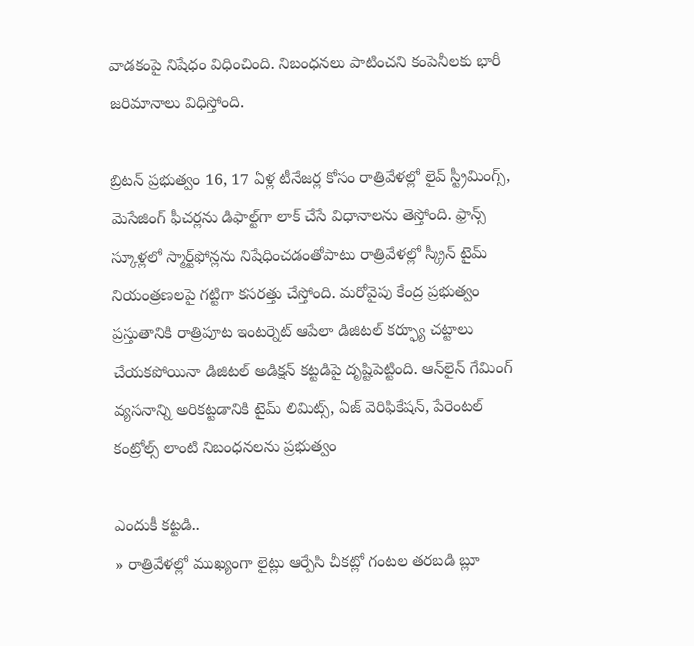వాడకంపై నిషేధం విధించింది. నిబంధనలు పాటించని కంపెనీలకు భారీ జరిమానాలు విధిస్తోంది.

బ్రిటన్‌ ప్రభుత్వం 16, 17 ఏళ్ల టీనేజర్ల కోసం రాత్రివేళల్లో లైవ్‌ స్ట్రీమింగ్స్, మెసేజింగ్‌ ఫీచర్లను డిఫాల్ట్‌గా లాక్‌ చేసే విధానాలను తెస్తోంది. ఫ్రాన్స్‌ స్కూళ్లలో స్మార్ట్‌ఫోన్లను నిషేధించడంతోపాటు రాత్రివేళల్లో స్క్రీన్‌ టైమ్‌ నియంత్రణలపై గట్టిగా కసరత్తు చేస్తోంది. మరోవైపు కేంద్ర ప్రభుత్వం ప్రస్తుతానికి రాత్రిపూట ఇంటర్నెట్‌ ఆపేలా డిజిటల్‌ కర్ఫ్యూ చట్టాలు చేయకపోయినా డిజిటల్‌ అడిక్షన్‌ కట్టడిపై దృష్టిపెట్టింది. ఆన్‌లైన్‌ గేమింగ్‌ వ్యసనాన్ని అరికట్టడానికి టైమ్‌ లిమిట్స్, ఏజ్‌ వెరిఫికేషన్, పేరెంటల్‌ కంట్రోల్స్‌ లాంటి నిబంధనలను ప్రభుత్వం

ఎందుకీ కట్టడి..
» రాత్రివేళల్లో ముఖ్యంగా లైట్లు ఆర్పేసి చీకట్లో గంటల తరబడి బ్లూ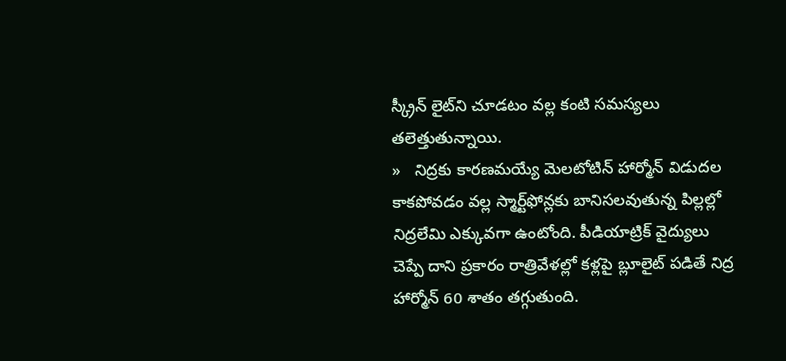స్క్రీన్ లైట్‌ని చూడటం వల్ల కంటి సమస్యలు తలెత్తుతున్నాయి.
»   నిద్రకు కారణమయ్యే మెలటోటిన్‌ హార్మోన్‌ విడుదల కాకపోవడం వల్ల స్మార్ట్‌ఫోన్లకు బానిసలవుతున్న పిల్లల్లో నిద్రలేమి ఎక్కువగా ఉంటోంది. పీడియాట్రిక్‌ వైద్యులు చెప్పే దాని ప్రకారం రాత్రివేళల్లో కళ్లపై బ్లూలైట్‌ పడితే నిద్ర హార్మోన్‌ 60 శాతం తగ్గుతుంది.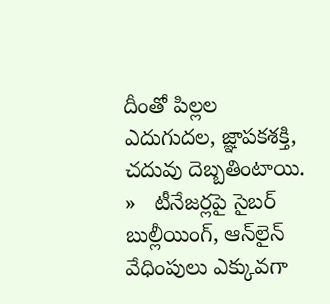దీంతో పిల్లల ఎదుగుదల, జ్ఞాపకశక్తి, చదువు దెబ్బతింటాయి.
»   టీనేజర్లపై సైబర్‌ బుల్లీయింగ్, ఆన్‌లైన్‌ వేధింపులు ఎక్కువగా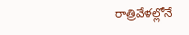రాత్రివేళల్లోనే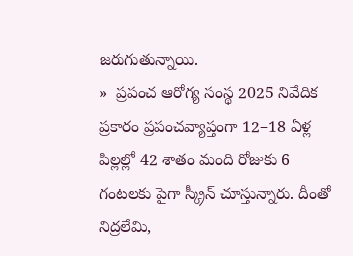జరుగుతున్నాయి.
»  ప్రపంచ ఆరోగ్య సంస్థ 2025 నివేదిక ప్రకారం ప్రపంచవ్యాప్తంగా 12–18 ఏళ్ల పిల్లల్లో 42 శాతం మంది రోజుకు 6 గంటలకు పైగా స్క్రీన్‌ చూస్తున్నారు. దీంతో నిద్రలేమి,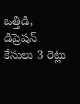ఒత్తిడి, డిప్రెషన్‌ కేసులు 3 రెట్లు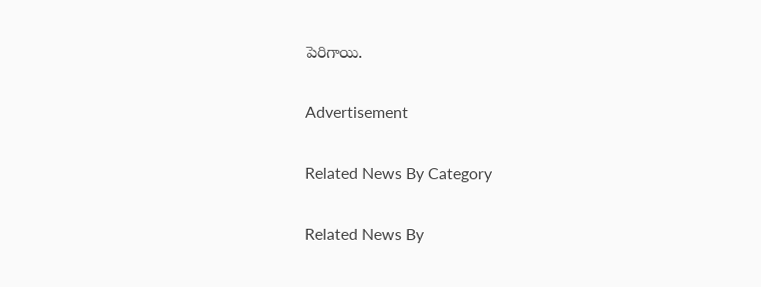పెరిగాయి.

Advertisement

Related News By Category

Related News By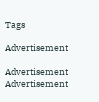Tags

Advertisement

Advertisement
Advertisement